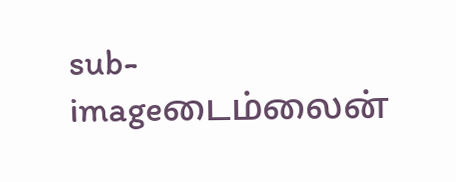sub-imageடைம்லைன்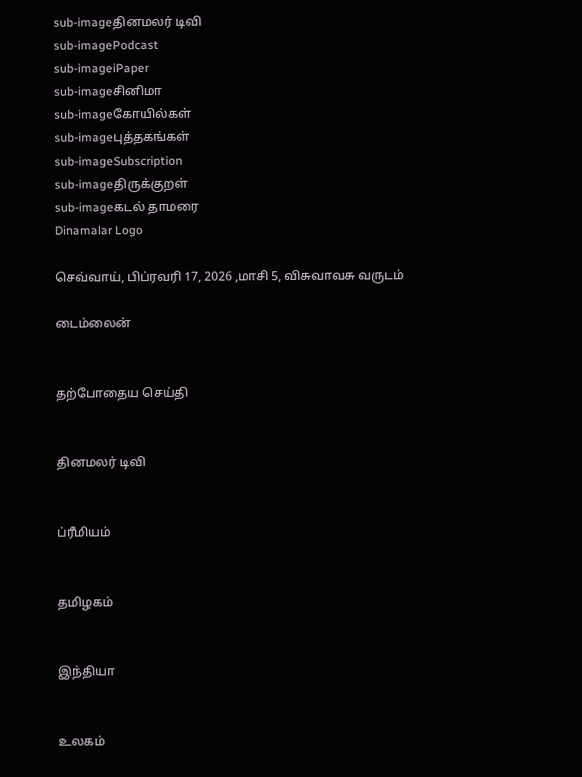sub-imageதினமலர் டிவி
sub-imagePodcast
sub-imageiPaper
sub-imageசினிமா
sub-imageகோயில்கள்
sub-imageபுத்தகங்கள்
sub-imageSubscription
sub-imageதிருக்குறள்
sub-imageகடல் தாமரை
Dinamalar Logo

செவ்வாய், பிப்ரவரி 17, 2026 ,மாசி 5, விசுவாவசு வருடம்

டைம்லைன்


தற்போதைய செய்தி


தினமலர் டிவி


ப்ரீமியம்


தமிழகம்


இந்தியா


உலகம்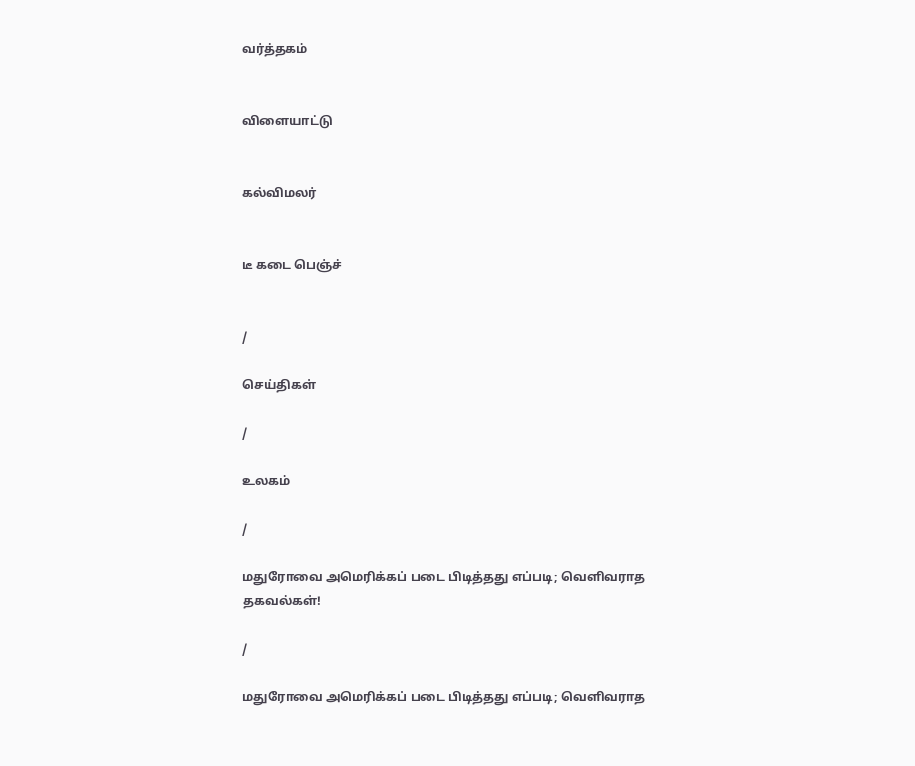வர்த்தகம்


விளையாட்டு


கல்விமலர்


டீ கடை பெஞ்ச்


/

செய்திகள்

/

உலகம்

/

மதுரோவை அமெரிக்கப் படை பிடித்தது எப்படி; வெளிவராத தகவல்கள்!

/

மதுரோவை அமெரிக்கப் படை பிடித்தது எப்படி; வெளிவராத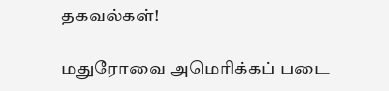தகவல்கள்!

மதுரோவை அமெரிக்கப் படை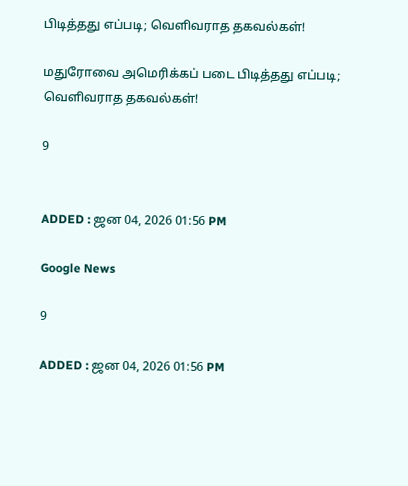பிடித்தது எப்படி; வெளிவராத தகவல்கள்!

மதுரோவை அமெரிக்கப் படை பிடித்தது எப்படி; வெளிவராத தகவல்கள்!

9


ADDED : ஜன 04, 2026 01:56 PM

Google News

9

ADDED : ஜன 04, 2026 01:56 PM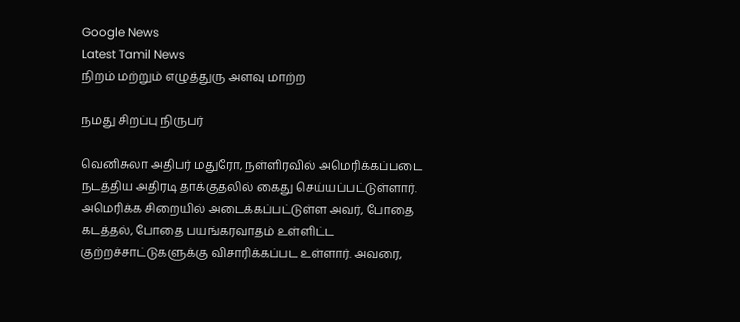Google News
Latest Tamil News
நிறம் மற்றும் எழுத்துரு அளவு மாற்ற

நமது சிறப்பு நிருபர்

வெனிசுலா அதிபர் மதுரோ, நள்ளிரவில் அமெரிக்கப்படை நடத்திய அதிரடி தாக்குதலில் கைது செய்யப்பட்டுள்ளார். அமெரிக்க சிறையில் அடைக்கப்பட்டுள்ள அவர், போதை கடத்தல், போதை பயங்கரவாதம் உள்ளிட்ட குற்றச்சாட்டுகளுக்கு விசாரிக்கப்பட உள்ளார். அவரை,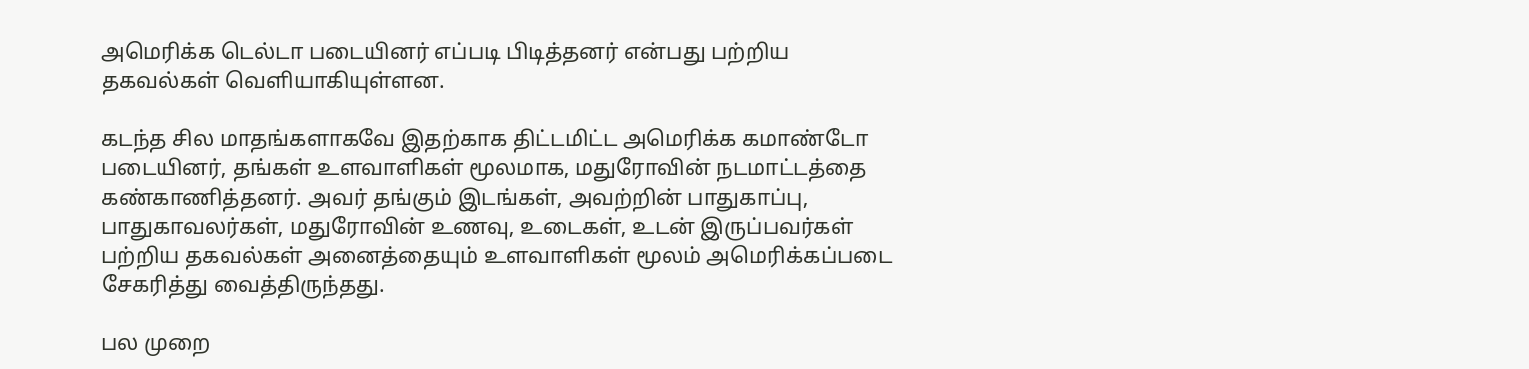அமெரிக்க டெல்டா படையினர் எப்படி பிடித்தனர் என்பது பற்றிய தகவல்கள் வெளியாகியுள்ளன.

கடந்த சில மாதங்களாகவே இதற்காக திட்டமிட்ட அமெரிக்க கமாண்டோ படையினர், தங்கள் உளவாளிகள் மூலமாக, மதுரோவின் நடமாட்டத்தை கண்காணித்தனர். அவர் தங்கும் இடங்கள், அவற்றின் பாதுகாப்பு, பாதுகாவலர்கள், மதுரோவின் உணவு, உடைகள், உடன் இருப்பவர்கள் பற்றிய தகவல்கள் அனைத்தையும் உளவாளிகள் மூலம் அமெரிக்கப்படை சேகரித்து வைத்திருந்தது.

பல முறை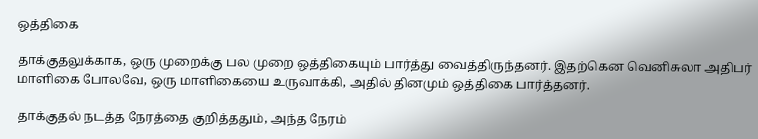ஒத்திகை

தாக்குதலுக்காக, ஒரு முறைக்கு பல முறை ஒத்திகையும் பார்த்து வைத்திருந்தனர். இதற்கென வெனிசுலா அதிபர் மாளிகை போலவே, ஒரு மாளிகையை உருவாக்கி, அதில் தினமும் ஒத்திகை பார்த்தனர்.

தாக்குதல் நடத்த நேரத்தை குறித்ததும், அந்த நேரம்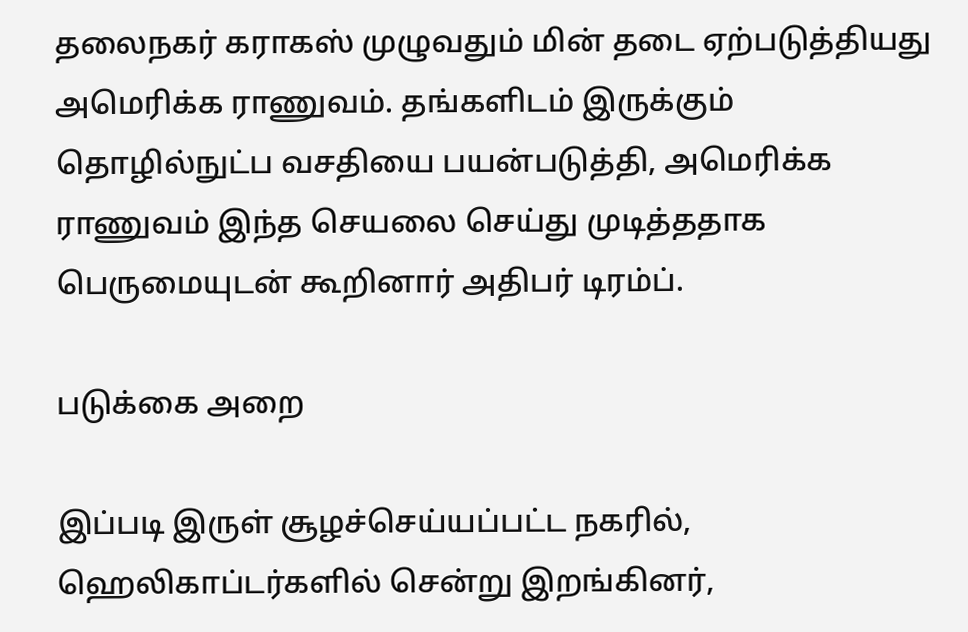தலைநகர் கராகஸ் முழுவதும் மின் தடை ஏற்படுத்தியது அமெரிக்க ராணுவம். தங்களிடம் இருக்கும் தொழில்நுட்ப வசதியை பயன்படுத்தி, அமெரிக்க ராணுவம் இந்த செயலை செய்து முடித்ததாக பெருமையுடன் கூறினார் அதிபர் டிரம்ப்.

படுக்கை அறை

இப்படி இருள் சூழச்செய்யப்பட்ட நகரில், ஹெலிகாப்டர்களில் சென்று இறங்கினர்,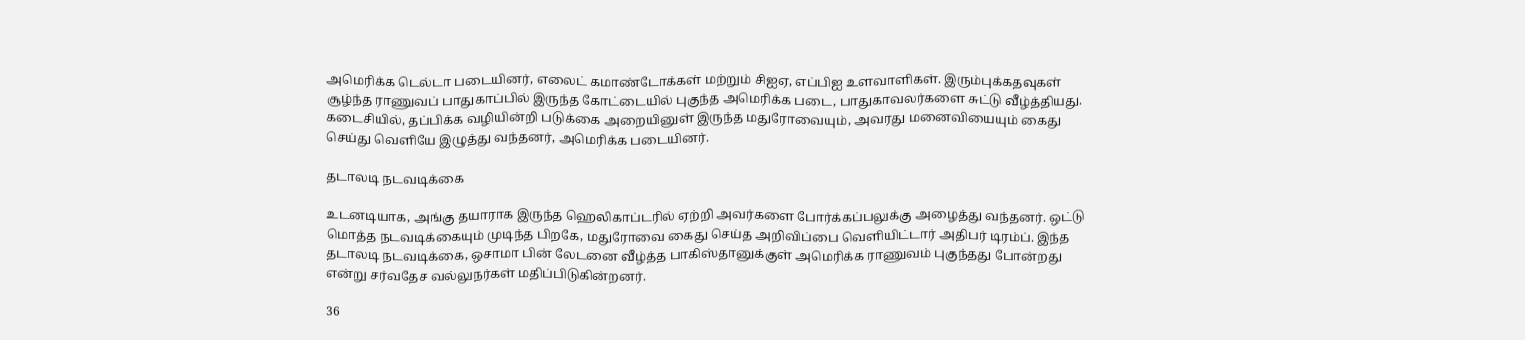அமெரிக்க டெல்டா படையினர், எலைட் கமாண்டோக்கள் மற்றும் சிஐஏ, எப்பிஐ உளவாளிகள். இரும்புக்கதவுகள் சூழ்ந்த ராணுவப் பாதுகாப்பில் இருந்த கோட்டையில் புகுந்த அமெரிக்க படை, பாதுகாவலர்களை சுட்டு வீழ்த்தியது. கடைசியில், தப்பிக்க வழியின்றி படுக்கை அறையினுள் இருந்த மதுரோவையும், அவரது மனைவியையும் கைது செய்து வெளியே இழுத்து வந்தனர், அமெரிக்க படையினர்.

தடாலடி நடவடிக்கை

உடனடியாக, அங்கு தயாராக இருந்த ஹெலிகாப்டரில் ஏற்றி அவர்களை போர்க்கப்பலுக்கு அழைத்து வந்தனர். ஒட்டு மொத்த நடவடிக்கையும் முடிந்த பிறகே, மதுரோவை கைது செய்த அறிவிப்பை வெளியிட்டார் அதிபர் டிரம்ப். இந்த தடாலடி நடவடிக்கை, ஒசாமா பின் லேடனை வீழ்த்த பாகிஸ்தானுக்குள் அமெரிக்க ராணுவம் புகுந்தது போன்றது என்று சர்வதேச வல்லுநர்கள் மதிப்பிடுகின்றனர்.

36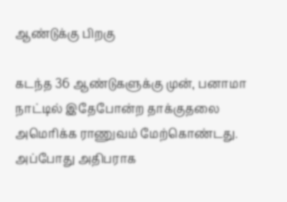ஆண்டுக்கு பிறகு

கடந்த 36 ஆண்டுகளுக்கு முன், பனாமா நாட்டில் இதேபோன்ற தாக்குதலை அமெரிக்க ராணுவம் மேற்கொண்டது. அப்போது அதிபராக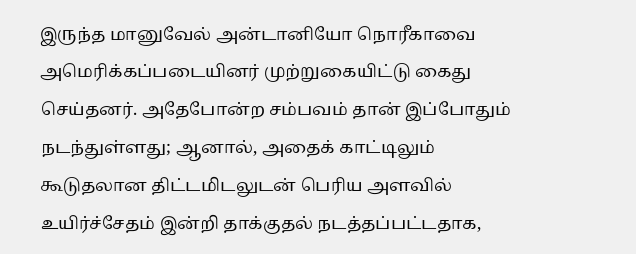இருந்த மானுவேல் அன்டானியோ நொரீகாவை அமெரிக்கப்படையினர் முற்றுகையிட்டு கைது செய்தனர். அதேபோன்ற சம்பவம் தான் இப்போதும் நடந்துள்ளது; ஆனால், அதைக் காட்டிலும் கூடுதலான திட்டமிடலுடன் பெரிய அளவில் உயிர்ச்சேதம் இன்றி தாக்குதல் நடத்தப்பட்டதாக,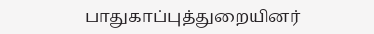பாதுகாப்புத்துறையினர்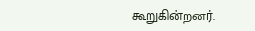கூறுகின்றனர்.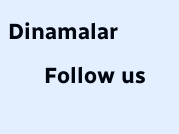Dinamalar
      Follow us